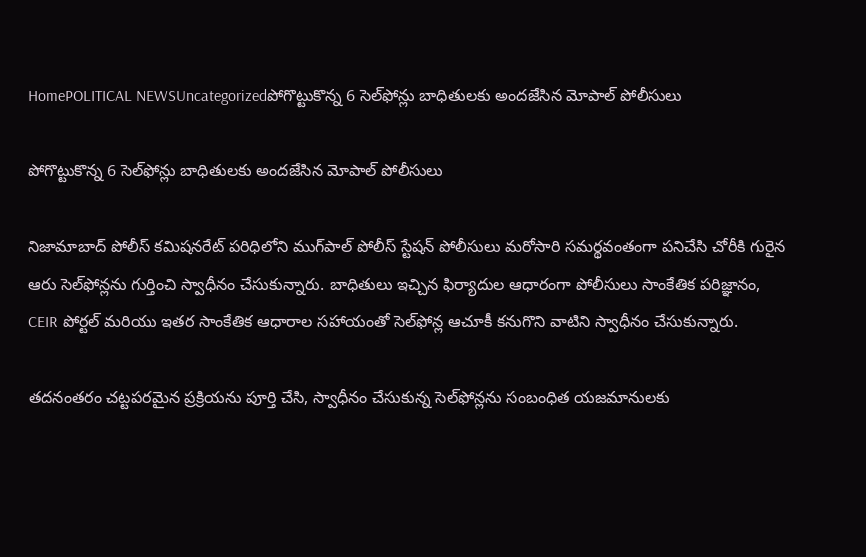HomePOLITICAL NEWSUncategorizedపోగొట్టుకొన్న 6 సెల్‌ఫోన్లు బాధితులకు అందజేసిన మోపాల్ పోలీసులు

పోగొట్టుకొన్న 6 సెల్‌ఫోన్లు బాధితులకు అందజేసిన మోపాల్ పోలీసులు

నిజామాబాద్ పోలీస్ కమిషనరేట్ పరిధిలోని ముగ్‌పాల్ పోలీస్ స్టేషన్ పోలీసులు మరోసారి సమర్థవంతంగా పనిచేసి చోరీకి గురైన ఆరు సెల్‌ఫోన్లను గుర్తించి స్వాధీనం చేసుకున్నారు. బాధితులు ఇచ్చిన ఫిర్యాదుల ఆధారంగా పోలీసులు సాంకేతిక పరిజ్ఞానం, CEIR పోర్టల్ మరియు ఇతర సాంకేతిక ఆధారాల సహాయంతో సెల్‌ఫోన్ల ఆచూకీ కనుగొని వాటిని స్వాధీనం చేసుకున్నారు.

తదనంతరం చట్టపరమైన ప్రక్రియను పూర్తి చేసి, స్వాధీనం చేసుకున్న సెల్‌ఫోన్లను సంబంధిత యజమానులకు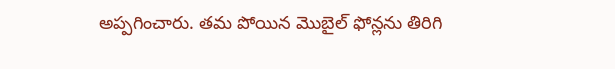అప్పగించారు. తమ పోయిన మొబైల్ ఫోన్లను తిరిగి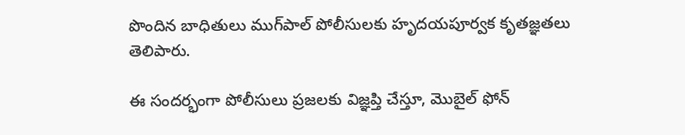పొందిన బాధితులు ముగ్‌పాల్ పోలీసులకు హృదయపూర్వక కృతజ్ఞతలు తెలిపారు.

ఈ సందర్భంగా పోలీసులు ప్రజలకు విజ్ఞప్తి చేస్తూ, మొబైల్ ఫోన్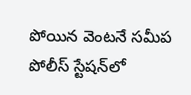పోయిన వెంటనే సమీప పోలీస్ స్టేషన్‌లో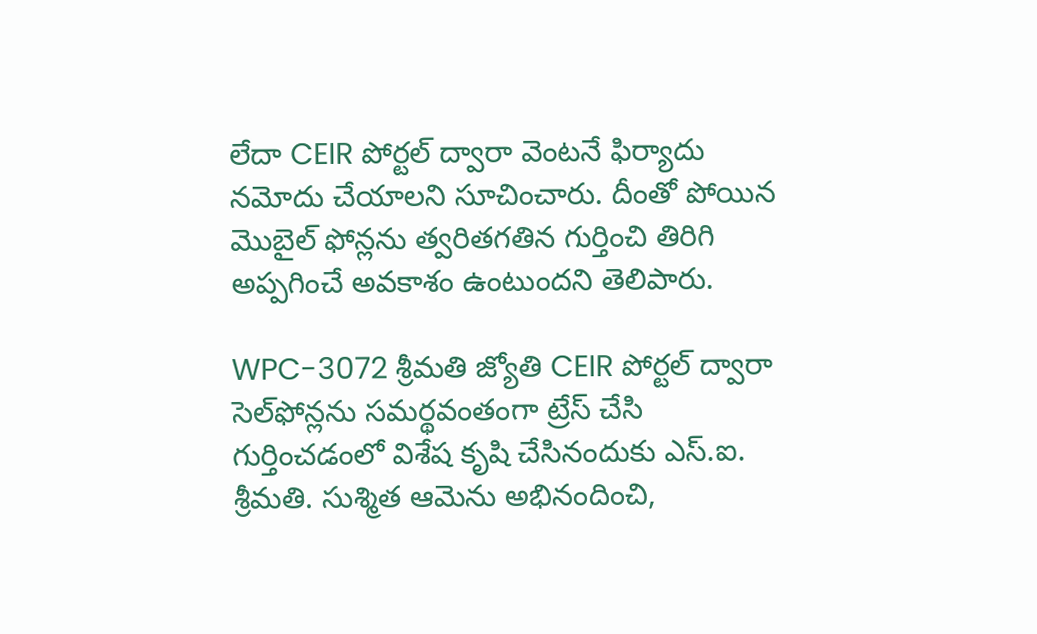లేదా CEIR పోర్టల్ ద్వారా వెంటనే ఫిర్యాదు నమోదు చేయాలని సూచించారు. దీంతో పోయిన మొబైల్ ఫోన్లను త్వరితగతిన గుర్తించి తిరిగి అప్పగించే అవకాశం ఉంటుందని తెలిపారు.

WPC-3072 శ్రీమతి జ్యోతి CEIR పోర్టల్ ద్వారా సెల్‌ఫోన్లను సమర్థవంతంగా ట్రేస్ చేసి గుర్తించడంలో విశేష కృషి చేసినందుకు ఎస్‌.ఐ. శ్రీమతి. సుశ్మిత ఆమెను అభినందించి,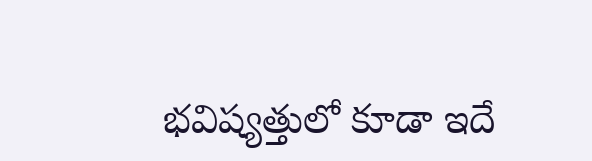భవిష్యత్తులో కూడా ఇదే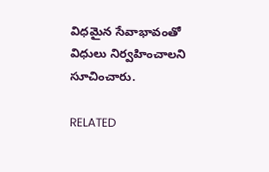విధమైన సేవాభావంతో విధులు నిర్వహించాలని సూచించారు.

RELATED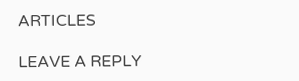ARTICLES

LEAVE A REPLY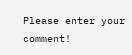Please enter your comment!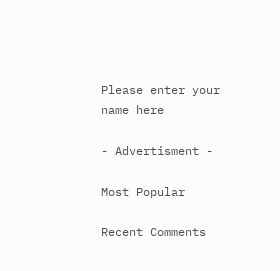Please enter your name here

- Advertisment -

Most Popular

Recent Comments